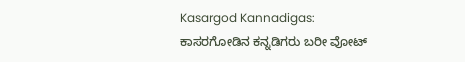Kasargod Kannadigas: ಕಾಸರಗೋಡಿನ ಕನ್ನಡಿಗರು ಬರೀ ವೋಟ್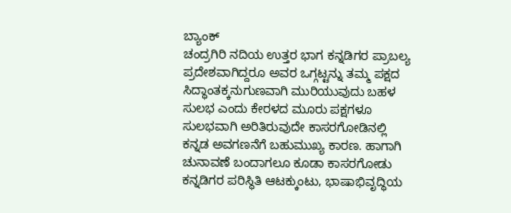ಬ್ಯಾಂಕ್
ಚಂದ್ರಗಿರಿ ನದಿಯ ಉತ್ತರ ಭಾಗ ಕನ್ನಡಿಗರ ಪ್ರಾಬಲ್ಯ ಪ್ರದೇಶವಾಗಿದ್ದರೂ ಅವರ ಒಗ್ಗಟ್ಟನ್ನು ತಮ್ಮ ಪಕ್ಷದ ಸಿದ್ಧಾಂತಕ್ಕನುಗುಣವಾಗಿ ಮುರಿಯುವುದು ಬಹಳ ಸುಲಭ ಎಂದು ಕೇರಳದ ಮೂರು ಪಕ್ಷಗಳೂ ಸುಲಭವಾಗಿ ಅರಿತಿರುವುದೇ ಕಾಸರಗೋಡಿನಲ್ಲಿ ಕನ್ನಡ ಅವಗಣನೆಗೆ ಬಹುಮುಖ್ಯ ಕಾರಣ. ಹಾಗಾಗಿ ಚುನಾವಣೆ ಬಂದಾಗಲೂ ಕೂಡಾ ಕಾಸರಗೋಡು ಕನ್ನಡಿಗರ ಪರಿಸ್ಥಿತಿ ಆಟಕ್ಕುಂಟು, ಭಾಷಾಭಿವೃದ್ಧಿಯ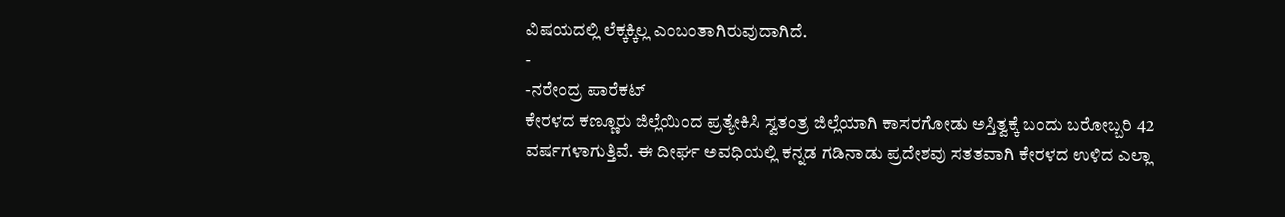ವಿಷಯದಲ್ಲಿ ಲೆಕ್ಕಕ್ಕಿಲ್ಲ ಎಂಬಂತಾಗಿರುವುದಾಗಿದೆ.
-
-ನರೇಂದ್ರ ಪಾರೆಕಟ್
ಕೇರಳದ ಕಣ್ಣೂರು ಜಿಲ್ಲೆಯಿಂದ ಪ್ರತ್ಯೇಕಿಸಿ ಸ್ವತಂತ್ರ ಜಿಲ್ಲೆಯಾಗಿ ಕಾಸರಗೋಡು ಅಸ್ತಿತ್ವಕ್ಕೆ ಬಂದು ಬರೋಬ್ಬರಿ 42 ವರ್ಷಗಳಾಗುತ್ತಿವೆ. ಈ ದೀರ್ಘ ಅವಧಿಯಲ್ಲಿ ಕನ್ನಡ ಗಡಿನಾಡು ಪ್ರದೇಶವು ಸತತವಾಗಿ ಕೇರಳದ ಉಳಿದ ಎಲ್ಲಾ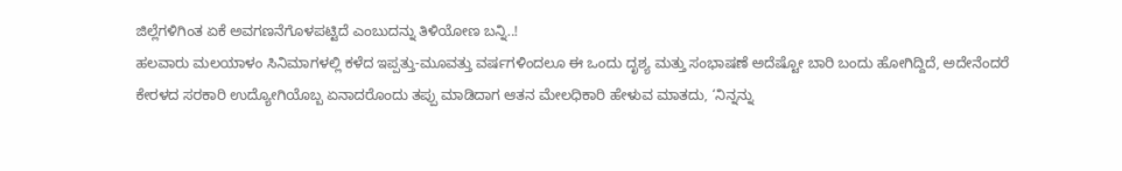ಜಿಲ್ಲೆಗಳಿಗಿಂತ ಏಕೆ ಅವಗಣನೆಗೊಳಪಟ್ಟಿದೆ ಎಂಬುದನ್ನು ತಿಳಿಯೋಣ ಬನ್ನಿ..!
ಹಲವಾರು ಮಲಯಾಳಂ ಸಿನಿಮಾಗಳಲ್ಲಿ ಕಳೆದ ಇಪ್ಪತ್ತು-ಮೂವತ್ತು ವರ್ಷಗಳಿಂದಲೂ ಈ ಒಂದು ದೃಶ್ಯ ಮತ್ತು ಸಂಭಾಷಣೆ ಅದೆಷ್ಟೋ ಬಾರಿ ಬಂದು ಹೋಗಿದ್ದಿದೆ, ಅದೇನೆಂದರೆ ಕೇರಳದ ಸರಕಾರಿ ಉದ್ಯೋಗಿಯೊಬ್ಬ ಏನಾದರೊಂದು ತಪ್ಪು ಮಾಡಿದಾಗ ಆತನ ಮೇಲಧಿಕಾರಿ ಹೇಳುವ ಮಾತದು, ‘ನಿನ್ನನ್ನು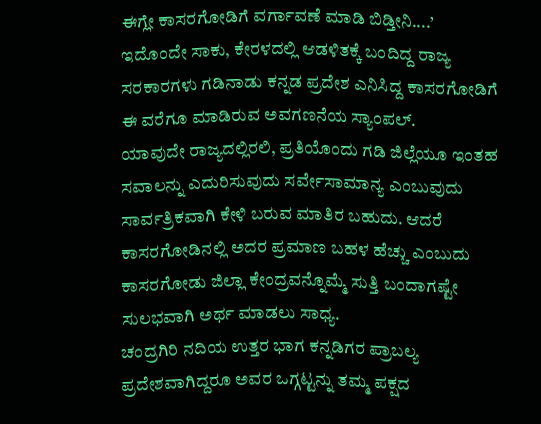ಈಗ್ಲೇ ಕಾಸರಗೋಡಿಗೆ ವರ್ಗಾವಣೆ ಮಾಡಿ ಬಿಡ್ತೀನಿ....’
ಇದೊಂದೇ ಸಾಕು, ಕೇರಳದಲ್ಲಿ ಆಡಳಿತಕ್ಕೆ ಬಂದಿದ್ದ ರಾಜ್ಯ ಸರಕಾರಗಳು ಗಡಿನಾಡು ಕನ್ನಡ ಪ್ರದೇಶ ಎನಿಸಿದ್ದ ಕಾಸರಗೋಡಿಗೆ ಈ ವರೆಗೂ ಮಾಡಿರುವ ಅವಗಣನೆಯ ಸ್ಯಾಂಪಲ್.
ಯಾವುದೇ ರಾಜ್ಯದಲ್ಲಿರಲಿ, ಪ್ರತಿಯೊಂದು ಗಡಿ ಜಿಲ್ಲೆಯೂ ಇಂತಹ ಸವಾಲನ್ನು ಎದುರಿಸುವುದು ಸರ್ವೇಸಾಮಾನ್ಯ ಎಂಬುವುದು ಸಾರ್ವತ್ರಿಕವಾಗಿ ಕೇಳಿ ಬರುವ ಮಾತಿರ ಬಹುದು. ಆದರೆ ಕಾಸರಗೋಡಿನಲ್ಲಿ ಅದರ ಪ್ರಮಾಣ ಬಹಳ ಹೆಚ್ಚು ಎಂಬುದು ಕಾಸರಗೋಡು ಜಿಲ್ಲಾ ಕೇಂದ್ರವನ್ನೊಮ್ಮೆ ಸುತ್ತಿ ಬಂದಾಗಷ್ಟೇ ಸುಲಭವಾಗಿ ಅರ್ಥ ಮಾಡಲು ಸಾಧ್ಯ.
ಚಂದ್ರಗಿರಿ ನದಿಯ ಉತ್ತರ ಭಾಗ ಕನ್ನಡಿಗರ ಪ್ರಾಬಲ್ಯ ಪ್ರದೇಶವಾಗಿದ್ದರೂ ಅವರ ಒಗ್ಗಟ್ಟನ್ನು ತಮ್ಮ ಪಕ್ಷದ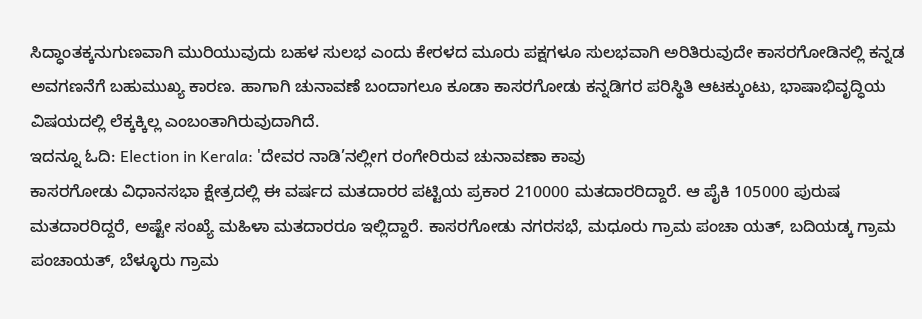ಸಿದ್ಧಾಂತಕ್ಕನುಗುಣವಾಗಿ ಮುರಿಯುವುದು ಬಹಳ ಸುಲಭ ಎಂದು ಕೇರಳದ ಮೂರು ಪಕ್ಷಗಳೂ ಸುಲಭವಾಗಿ ಅರಿತಿರುವುದೇ ಕಾಸರಗೋಡಿನಲ್ಲಿ ಕನ್ನಡ ಅವಗಣನೆಗೆ ಬಹುಮುಖ್ಯ ಕಾರಣ. ಹಾಗಾಗಿ ಚುನಾವಣೆ ಬಂದಾಗಲೂ ಕೂಡಾ ಕಾಸರಗೋಡು ಕನ್ನಡಿಗರ ಪರಿಸ್ಥಿತಿ ಆಟಕ್ಕುಂಟು, ಭಾಷಾಭಿವೃದ್ಧಿಯ ವಿಷಯದಲ್ಲಿ ಲೆಕ್ಕಕ್ಕಿಲ್ಲ ಎಂಬಂತಾಗಿರುವುದಾಗಿದೆ.
ಇದನ್ನೂ ಓದಿ: Election in Kerala: 'ದೇವರ ನಾಡಿ’ನಲ್ಲೀಗ ರಂಗೇರಿರುವ ಚುನಾವಣಾ ಕಾವು
ಕಾಸರಗೋಡು ವಿಧಾನಸಭಾ ಕ್ಷೇತ್ರದಲ್ಲಿ ಈ ವರ್ಷದ ಮತದಾರರ ಪಟ್ಟಿಯ ಪ್ರಕಾರ 210000 ಮತದಾರರಿದ್ದಾರೆ. ಆ ಪೈಕಿ 105000 ಪುರುಷ ಮತದಾರರಿದ್ದರೆ, ಅಷ್ಟೇ ಸಂಖ್ಯೆ ಮಹಿಳಾ ಮತದಾರರೂ ಇಲ್ಲಿದ್ದಾರೆ. ಕಾಸರಗೋಡು ನಗರಸಭೆ, ಮಧೂರು ಗ್ರಾಮ ಪಂಚಾ ಯತ್, ಬದಿಯಡ್ಕ ಗ್ರಾಮ ಪಂಚಾಯತ್, ಬೆಳ್ಳೂರು ಗ್ರಾಮ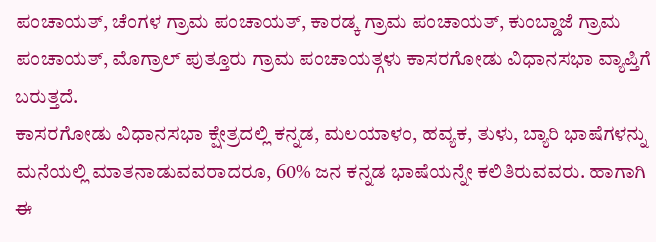ಪಂಚಾಯತ್, ಚೆಂಗಳ ಗ್ರಾಮ ಪಂಚಾಯತ್, ಕಾರಡ್ಕ ಗ್ರಾಮ ಪಂಚಾಯತ್, ಕುಂಬ್ಡಾಜೆ ಗ್ರಾಮ ಪಂಚಾಯತ್, ಮೊಗ್ರಾಲ್ ಪುತ್ತೂರು ಗ್ರಾಮ ಪಂಚಾಯತ್ಗಳು ಕಾಸರಗೋಡು ವಿಧಾನಸಭಾ ವ್ಯಾಪ್ತಿಗೆ ಬರುತ್ತದೆ.
ಕಾಸರಗೋಡು ವಿಧಾನಸಭಾ ಕ್ಷೇತ್ರದಲ್ಲಿ ಕನ್ನಡ, ಮಲಯಾಳಂ, ಹವ್ಯಕ, ತುಳು, ಬ್ಯಾರಿ ಭಾಷೆಗಳನ್ನು ಮನೆಯಲ್ಲಿ ಮಾತನಾಡುವವರಾದರೂ, 60% ಜನ ಕನ್ನಡ ಭಾಷೆಯನ್ನೇ ಕಲಿತಿರುವವರು. ಹಾಗಾಗಿ ಈ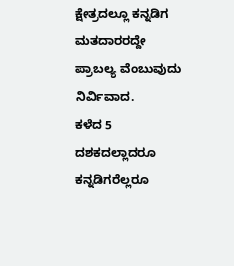ಕ್ಷೇತ್ರದಲ್ಲೂ ಕನ್ನಡಿಗ ಮತದಾರರದ್ದೇ ಪ್ರಾಬಲ್ಯ ವೆಂಬುವುದು ನಿರ್ವಿವಾದ.
ಕಳೆದ 5 ದಶಕದಲ್ಲಾದರೂ ಕನ್ನಡಿಗರೆಲ್ಲರೂ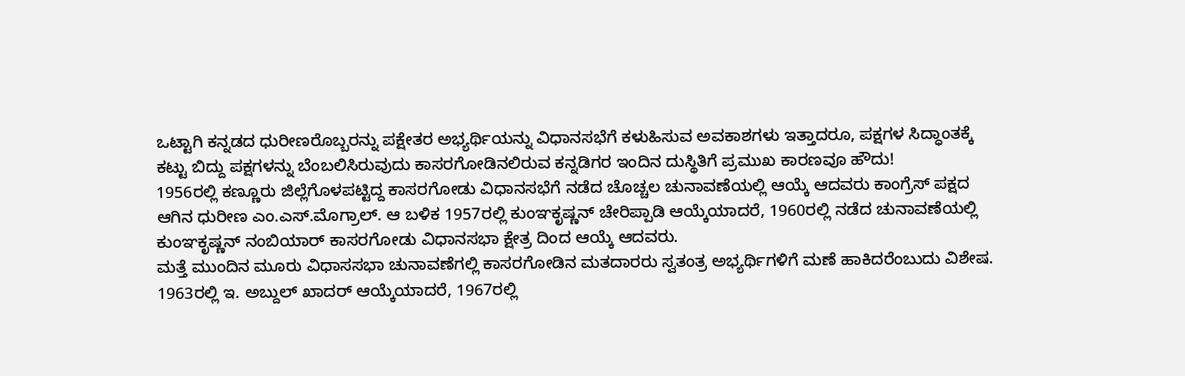ಒಟ್ಟಾಗಿ ಕನ್ನಡದ ಧುರೀಣರೊಬ್ಬರನ್ನು ಪಕ್ಷೇತರ ಅಭ್ಯರ್ಥಿಯನ್ನು ವಿಧಾನಸಭೆಗೆ ಕಳುಹಿಸುವ ಅವಕಾಶಗಳು ಇತ್ತಾದರೂ, ಪಕ್ಷಗಳ ಸಿದ್ಧಾಂತಕ್ಕೆ ಕಟ್ಟು ಬಿದ್ದು ಪಕ್ಷಗಳನ್ನು ಬೆಂಬಲಿಸಿರುವುದು ಕಾಸರಗೋಡಿನಲಿರುವ ಕನ್ನಡಿಗರ ಇಂದಿನ ದುಸ್ಥಿತಿಗೆ ಪ್ರಮುಖ ಕಾರಣವೂ ಹೌದು!
1956ರಲ್ಲಿ ಕಣ್ಣೂರು ಜಿಲ್ಲೆಗೊಳಪಟ್ಟಿದ್ದ ಕಾಸರಗೋಡು ವಿಧಾನಸಭೆಗೆ ನಡೆದ ಚೊಚ್ಚಲ ಚುನಾವಣೆಯಲ್ಲಿ ಆಯ್ಕೆ ಆದವರು ಕಾಂಗ್ರೆಸ್ ಪಕ್ಷದ ಆಗಿನ ಧುರೀಣ ಎಂ.ಎಸ್.ಮೊಗ್ರಾಲ್. ಆ ಬಳಿಕ 1957ರಲ್ಲಿ ಕುಂಞಕೃಷ್ಣನ್ ಚೇರಿಪ್ಪಾಡಿ ಆಯ್ಕೆಯಾದರೆ, 1960ರಲ್ಲಿ ನಡೆದ ಚುನಾವಣೆಯಲ್ಲಿ ಕುಂಞಕೃಷ್ಣನ್ ನಂಬಿಯಾರ್ ಕಾಸರಗೋಡು ವಿಧಾನಸಭಾ ಕ್ಷೇತ್ರ ದಿಂದ ಆಯ್ಕೆ ಆದವರು.
ಮತ್ತೆ ಮುಂದಿನ ಮೂರು ವಿಧಾಸಸಭಾ ಚುನಾವಣೆಗಲ್ಲಿ ಕಾಸರಗೋಡಿನ ಮತದಾರರು ಸ್ವತಂತ್ರ ಅಭ್ಯರ್ಥಿಗಳಿಗೆ ಮಣೆ ಹಾಕಿದರೆಂಬುದು ವಿಶೇಷ.
1963ರಲ್ಲಿ ಇ. ಅಬ್ದುಲ್ ಖಾದರ್ ಆಯ್ಕೆಯಾದರೆ, 1967ರಲ್ಲಿ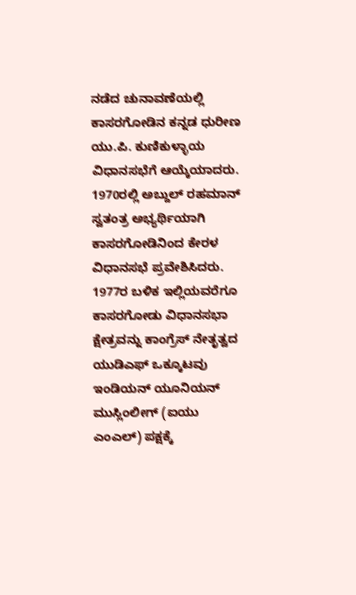ನಡೆದ ಚುನಾವಣೆಯಲ್ಲಿ ಕಾಸರಗೋಡಿನ ಕನ್ನಡ ಧುರೀಣ ಯು.ಪಿ. ಕುಣಿಕುಳ್ಳಾಯ ವಿಧಾನಸಭೆಗೆ ಆಯ್ಕೆಯಾದರು. 1970ರಲ್ಲಿ ಅಬ್ದುಲ್ ರಹಮಾನ್ ಸ್ವತಂತ್ರ ಅಭ್ಯರ್ಥಿಯಾಗಿ ಕಾಸರಗೋಡಿನಿಂದ ಕೇರಳ ವಿಧಾನಸಭೆ ಪ್ರವೇಶಿಸಿದರು.
1977ರ ಬಳಿಕ ಇಲ್ಲಿಯವರೆಗೂ ಕಾಸರಗೋಡು ವಿಧಾನಸಭಾ ಕ್ಷೇತ್ರವನ್ನು ಕಾಂಗ್ರೆಸ್ ನೇತೃತ್ವದ ಯುಡಿಎಫ್ ಒಕ್ಕೂಟವು ಇಂಡಿಯನ್ ಯೂನಿಯನ್ ಮುಸ್ಲಿಂಲೀಗ್ (ಐಯು ಎಂಎಲ್) ಪಕ್ಷಕ್ಕೆ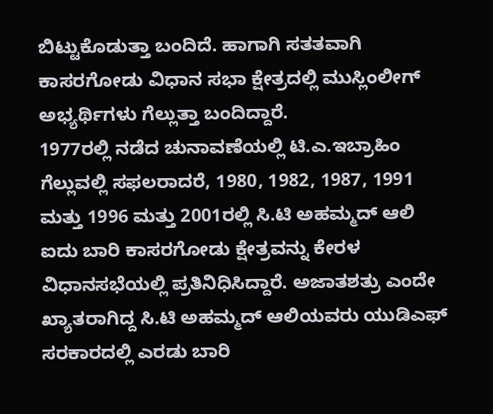ಬಿಟ್ಟುಕೊಡುತ್ತಾ ಬಂದಿದೆ. ಹಾಗಾಗಿ ಸತತವಾಗಿ ಕಾಸರಗೋಡು ವಿಧಾನ ಸಭಾ ಕ್ಷೇತ್ರದಲ್ಲಿ ಮುಸ್ಲಿಂಲೀಗ್ ಅಭ್ಯರ್ಥಿಗಳು ಗೆಲ್ಲುತ್ತಾ ಬಂದಿದ್ದಾರೆ.
1977ರಲ್ಲಿ ನಡೆದ ಚುನಾವಣೆಯಲ್ಲಿ ಟಿ.ಎ.ಇಬ್ರಾಹಿಂ ಗೆಲ್ಲುವಲ್ಲಿ ಸಫಲರಾದರೆ, 1980, 1982, 1987, 1991 ಮತ್ತು 1996 ಮತ್ತು 2001ರಲ್ಲಿ ಸಿ.ಟಿ ಅಹಮ್ಮದ್ ಆಲಿ ಐದು ಬಾರಿ ಕಾಸರಗೋಡು ಕ್ಷೇತ್ರವನ್ನು ಕೇರಳ ವಿಧಾನಸಭೆಯಲ್ಲಿ ಪ್ರತಿನಿಧಿಸಿದ್ದಾರೆ. ಅಜಾತಶತ್ರು ಎಂದೇ ಖ್ಯಾತರಾಗಿದ್ದ ಸಿ.ಟಿ ಅಹಮ್ಮದ್ ಆಲಿಯವರು ಯುಡಿಎಫ್ ಸರಕಾರದಲ್ಲಿ ಎರಡು ಬಾರಿ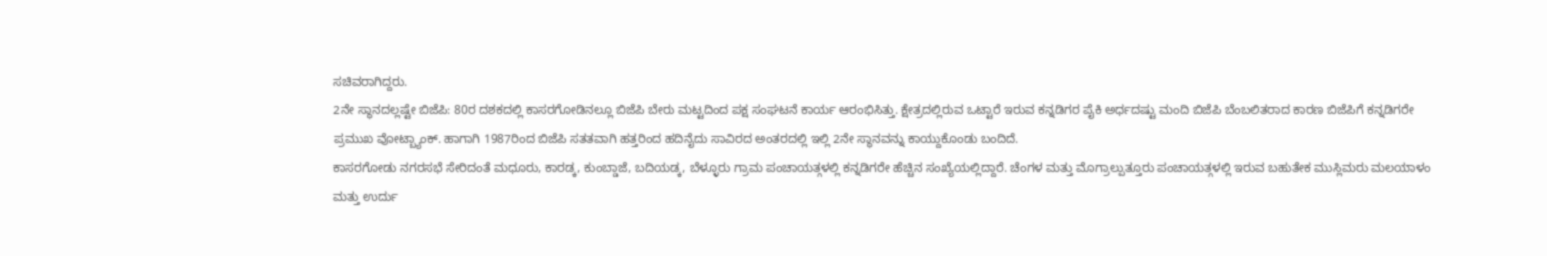ಸಚಿವರಾಗಿದ್ದರು.
2ನೇ ಸ್ಥಾನದಲ್ಲಷ್ಟೇ ಬಿಜೆಪಿ: 80ರ ದಶಕದಲ್ಲಿ ಕಾಸರಗೋಡಿನಲ್ಲೂ ಬಿಜೆಪಿ ಬೇರು ಮಟ್ಟದಿಂದ ಪಕ್ಷ ಸಂಘಟನೆ ಕಾರ್ಯ ಆರಂಭಿಸಿತ್ತು. ಕ್ಷೇತ್ರದಲ್ಲಿರುವ ಒಟ್ಟಾರೆ ಇರುವ ಕನ್ನಡಿಗರ ಪೈಕಿ ಅರ್ಧದಷ್ಟು ಮಂದಿ ಬಿಜೆಪಿ ಬೆಂಬಲಿತರಾದ ಕಾರಣ ಬಿಜೆಪಿಗೆ ಕನ್ನಡಿಗರೇ ಪ್ರಮುಖ ವೋಟ್ಬ್ಯಾಂಕ್. ಹಾಗಾಗಿ 1987ರಿಂದ ಬಿಜೆಪಿ ಸತತವಾಗಿ ಹತ್ತರಿಂದ ಹದಿನೈದು ಸಾವಿರದ ಅಂತರದಲ್ಲಿ ಇಲ್ಲಿ 2ನೇ ಸ್ಥಾನವನ್ನು ಕಾಯ್ದುಕೊಂಡು ಬಂದಿದೆ.
ಕಾಸರಗೋಡು ನಗರಸಭೆ ಸೇರಿದಂತೆ ಮಧೂರು, ಕಾರಡ್ಕ, ಕುಂಬ್ಡಾಜೆ, ಬದಿಯಡ್ಕ, ಬೆಳ್ಳೂರು ಗ್ರಾಮ ಪಂಚಾಯತ್ಗಳಲ್ಲಿ ಕನ್ನಡಿಗರೇ ಹೆಚ್ಚಿನ ಸಂಖ್ಯೆಯಲ್ಲಿದ್ದಾರೆ. ಚೆಂಗಳ ಮತ್ತು ಮೊಗ್ರಾಲ್ಪುತ್ತೂರು ಪಂಚಾಯತ್ಗಳಲ್ಲಿ ಇರುವ ಬಹುತೇಕ ಮುಸ್ಲಿಮರು ಮಲಯಾಳಂ ಮತ್ತು ಉರ್ದು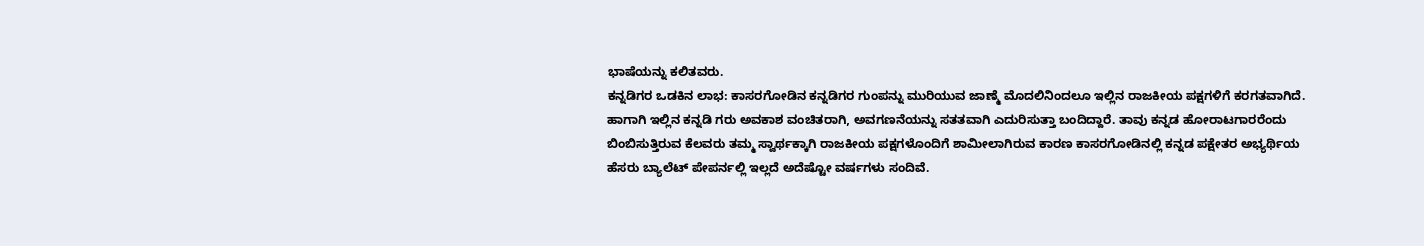ಭಾಷೆಯನ್ನು ಕಲಿತವರು.
ಕನ್ನಡಿಗರ ಒಡಕಿನ ಲಾಭ: ಕಾಸರಗೋಡಿನ ಕನ್ನಡಿಗರ ಗುಂಪನ್ನು ಮುರಿಯುವ ಜಾಣ್ಮೆ ಮೊದಲಿನಿಂದಲೂ ಇಲ್ಲಿನ ರಾಜಕೀಯ ಪಕ್ಷಗಳಿಗೆ ಕರಗತವಾಗಿದೆ. ಹಾಗಾಗಿ ಇಲ್ಲಿನ ಕನ್ನಡಿ ಗರು ಅವಕಾಶ ವಂಚಿತರಾಗಿ, ಅವಗಣನೆಯನ್ನು ಸತತವಾಗಿ ಎದುರಿಸುತ್ತಾ ಬಂದಿದ್ದಾರೆ. ತಾವು ಕನ್ನಡ ಹೋರಾಟಗಾರರೆಂದು ಬಿಂಬಿಸುತ್ತಿರುವ ಕೆಲವರು ತಮ್ಮ ಸ್ವಾರ್ಥಕ್ಕಾಗಿ ರಾಜಕೀಯ ಪಕ್ಷಗಳೊಂದಿಗೆ ಶಾಮೀಲಾಗಿರುವ ಕಾರಣ ಕಾಸರಗೋಡಿನಲ್ಲಿ ಕನ್ನಡ ಪಕ್ಷೇತರ ಅಭ್ಯರ್ಥಿಯ ಹೆಸರು ಬ್ಯಾಲೆಟ್ ಪೇಪರ್ನಲ್ಲಿ ಇಲ್ಲದೆ ಅದೆಷ್ಟೋ ವರ್ಷಗಳು ಸಂದಿವೆ.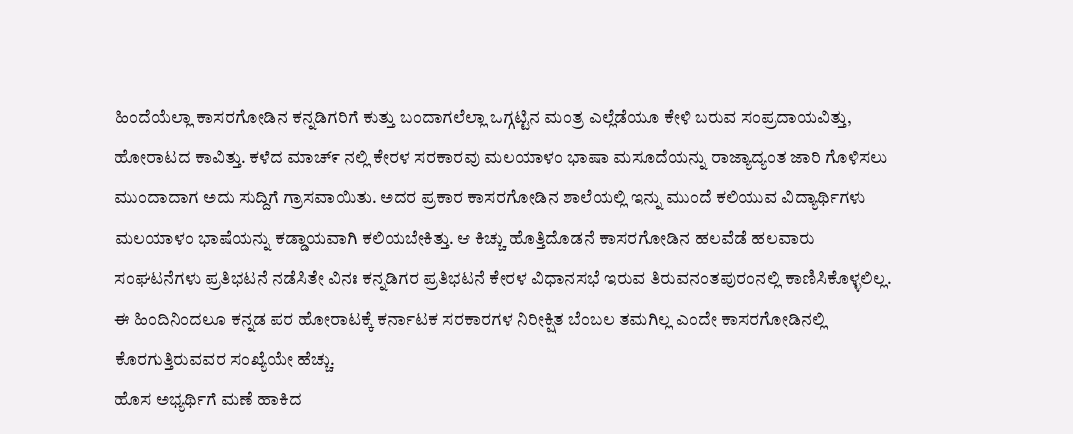ಹಿಂದೆಯೆಲ್ಲಾ ಕಾಸರಗೋಡಿನ ಕನ್ನಡಿಗರಿಗೆ ಕುತ್ತು ಬಂದಾಗಲೆಲ್ಲಾ ಒಗ್ಗಟ್ಟಿನ ಮಂತ್ರ ಎಲ್ಲೆಡೆಯೂ ಕೇಳಿ ಬರುವ ಸಂಪ್ರದಾಯವಿತ್ತು, ಹೋರಾಟದ ಕಾವಿತ್ತು. ಕಳೆದ ಮಾಚ್೯ ನಲ್ಲಿ ಕೇರಳ ಸರಕಾರವು ಮಲಯಾಳಂ ಭಾಷಾ ಮಸೂದೆಯನ್ನು ರಾಜ್ಯಾದ್ಯಂತ ಜಾರಿ ಗೊಳಿಸಲು ಮುಂದಾದಾಗ ಅದು ಸುದ್ದಿಗೆ ಗ್ರಾಸವಾಯಿತು. ಅದರ ಪ್ರಕಾರ ಕಾಸರಗೋಡಿನ ಶಾಲೆಯಲ್ಲಿ ಇನ್ನು ಮುಂದೆ ಕಲಿಯುವ ವಿದ್ಯಾರ್ಥಿಗಳು ಮಲಯಾಳಂ ಭಾಷೆಯನ್ನು ಕಡ್ಡಾಯವಾಗಿ ಕಲಿಯಬೇಕಿತ್ತು. ಆ ಕಿಚ್ಚು ಹೊತ್ತಿದೊಡನೆ ಕಾಸರಗೋಡಿನ ಹಲವೆಡೆ ಹಲವಾರು ಸಂಘಟನೆಗಳು ಪ್ರತಿಭಟನೆ ನಡೆಸಿತೇ ವಿನಃ ಕನ್ನಡಿಗರ ಪ್ರತಿಭಟನೆ ಕೇರಳ ವಿಧಾನಸಭೆ ಇರುವ ತಿರುವನಂತಪುರಂನಲ್ಲಿ ಕಾಣಿಸಿಕೊಳ್ಳಲಿಲ್ಲ. ಈ ಹಿಂದಿನಿಂದಲೂ ಕನ್ನಡ ಪರ ಹೋರಾಟಕ್ಕೆ ಕರ್ನಾಟಕ ಸರಕಾರಗಳ ನಿರೀಕ್ಷಿತ ಬೆಂಬಲ ತಮಗಿಲ್ಲ ಎಂದೇ ಕಾಸರಗೋಡಿನಲ್ಲಿ ಕೊರಗುತ್ತಿರುವವರ ಸಂಖ್ಯೆಯೇ ಹೆಚ್ಚು.
ಹೊಸ ಅಭ್ಯರ್ಥಿಗೆ ಮಣೆ ಹಾಕಿದ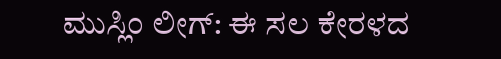ಮುಸ್ಲಿಂ ಲೀಗ್: ಈ ಸಲ ಕೇರಳದ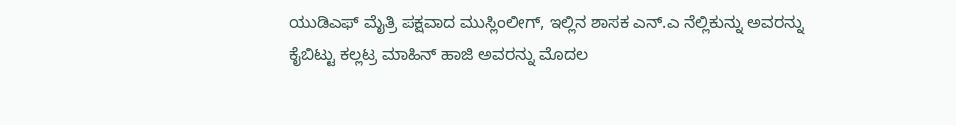ಯುಡಿಎಫ್ ಮೈತ್ರಿ ಪಕ್ಷವಾದ ಮುಸ್ಲಿಂಲೀಗ್, ಇಲ್ಲಿನ ಶಾಸಕ ಎನ್.ಎ ನೆಲ್ಲಿಕುನ್ನು ಅವರನ್ನು ಕೈಬಿಟ್ಟು ಕಲ್ಲಟ್ರ ಮಾಹಿನ್ ಹಾಜಿ ಅವರನ್ನು ಮೊದಲ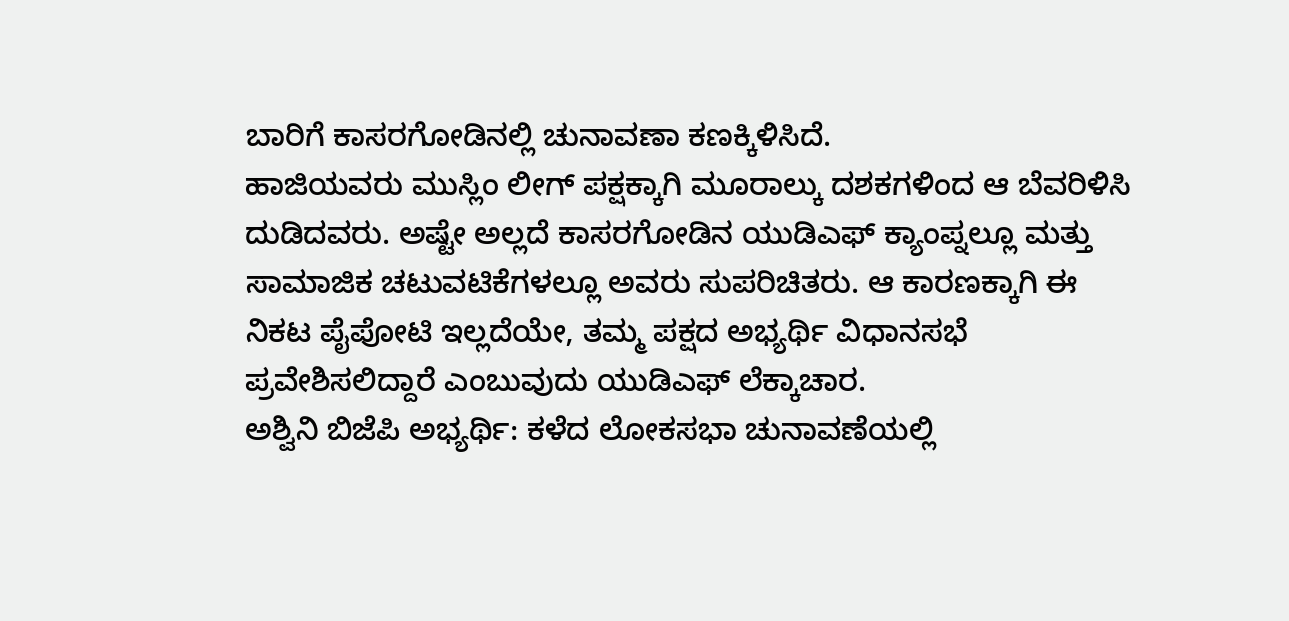ಬಾರಿಗೆ ಕಾಸರಗೋಡಿನಲ್ಲಿ ಚುನಾವಣಾ ಕಣಕ್ಕಿಳಿಸಿದೆ.
ಹಾಜಿಯವರು ಮುಸ್ಲಿಂ ಲೀಗ್ ಪಕ್ಷಕ್ಕಾಗಿ ಮೂರಾಲ್ಕು ದಶಕಗಳಿಂದ ಆ ಬೆವರಿಳಿಸಿ ದುಡಿದವರು. ಅಷ್ಟೇ ಅಲ್ಲದೆ ಕಾಸರಗೋಡಿನ ಯುಡಿಎಫ್ ಕ್ಯಾಂಪ್ನಲ್ಲೂ ಮತ್ತು ಸಾಮಾಜಿಕ ಚಟುವಟಿಕೆಗಳಲ್ಲೂ ಅವರು ಸುಪರಿಚಿತರು. ಆ ಕಾರಣಕ್ಕಾಗಿ ಈ ನಿಕಟ ಪೈಪೋಟಿ ಇಲ್ಲದೆಯೇ, ತಮ್ಮ ಪಕ್ಷದ ಅಭ್ಯರ್ಥಿ ವಿಧಾನಸಭೆ ಪ್ರವೇಶಿಸಲಿದ್ದಾರೆ ಎಂಬುವುದು ಯುಡಿಎಫ್ ಲೆಕ್ಕಾಚಾರ.
ಅಶ್ವಿನಿ ಬಿಜೆಪಿ ಅಭ್ಯರ್ಥಿ: ಕಳೆದ ಲೋಕಸಭಾ ಚುನಾವಣೆಯಲ್ಲಿ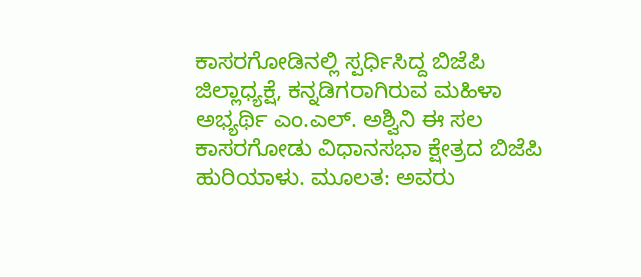ಕಾಸರಗೋಡಿನಲ್ಲಿ ಸ್ಪರ್ಧಿಸಿದ್ದ ಬಿಜೆಪಿ ಜಿಲ್ಲಾಧ್ಯಕ್ಷೆ, ಕನ್ನಡಿಗರಾಗಿರುವ ಮಹಿಳಾ ಅಭ್ಯರ್ಥಿ ಎಂ.ಎಲ್. ಅಶ್ವಿನಿ ಈ ಸಲ ಕಾಸರಗೋಡು ವಿಧಾನಸಭಾ ಕ್ಷೇತ್ರದ ಬಿಜೆಪಿ ಹುರಿಯಾಳು. ಮೂಲತ: ಅವರು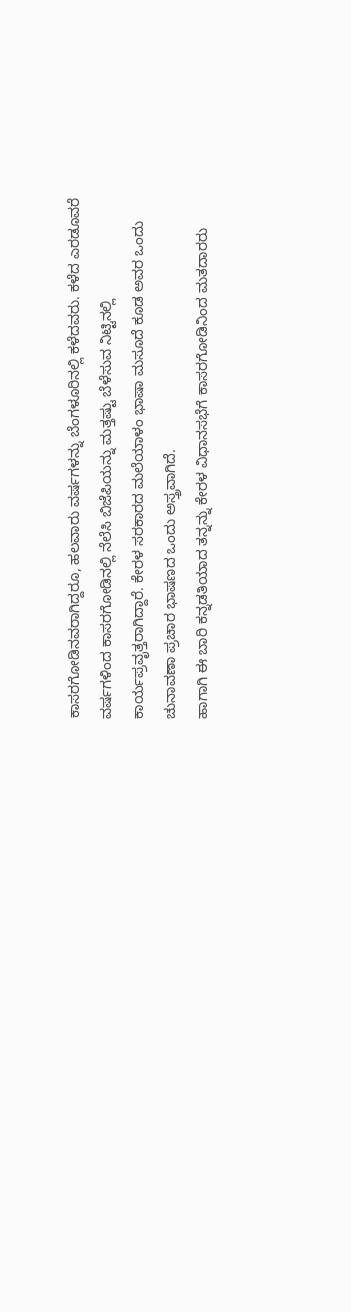ಕಾಸರಗೋಡಿನವರಾಗಿದ್ದರೂ, ಹಲವಾರು ವರ್ಷಗಳನ್ನು ಬೆಂಗಳೂರಿನಲ್ಲಿ ಕಳೆದವರು. ಕಳೆದ ಎರಡೂವರೆ ವರ್ಷಗಳಿಂದ ಕಾಸರಗೋಡಿನಲ್ಲಿ ನೆಲೆಸಿ ಬಿಜೆಪಿಯನ್ನು ಮತ್ತಷ್ಟು ಬೆಳೆಸುವ ನಿಟ್ಟಿನಲ್ಲಿ ಕಾರ್ಯಪ್ರವೃತ್ತರಾಗಿದ್ದಾರೆ. ಕೇರಳ ಸರಕಾರದ ಮಲೆಯಾಳಂ ಭಾಷಾ ಮಸೂದೆ ಕೂಡ ಅವರ ಒಂದು ಚುನಾವಣಾ ಪ್ರಚಾರ ಭಾಷಣದ ಒಂದು ಅಸ್ತ್ರವಾಗಿದೆ.
ಹಾಗಾಗಿ ಈ ಬಾರಿ ಕನ್ನಡತಿಯಾದ ತನ್ನನ್ನು ಕೇರಳ ವಿಧಾನಸಭೆಗೆ ಕಾಸರಗೋಡಿನಿಂದ ಮತದಾರರು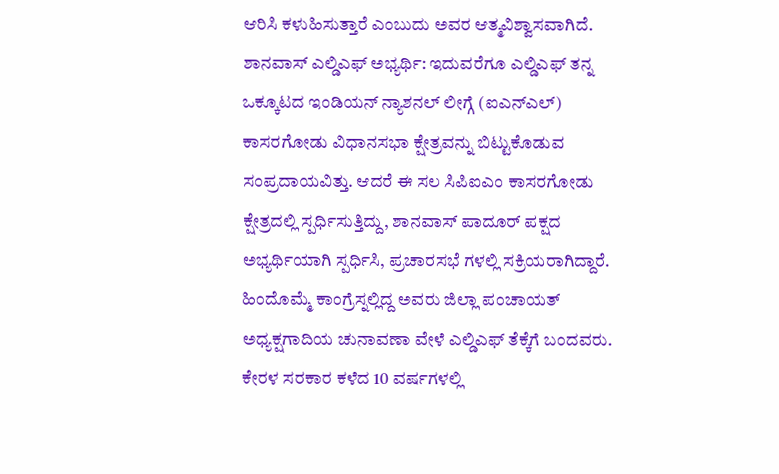ಆರಿಸಿ ಕಳುಹಿಸುತ್ತಾರೆ ಎಂಬುದು ಅವರ ಆತ್ಮವಿಶ್ವಾಸವಾಗಿದೆ.
ಶಾನವಾಸ್ ಎಲ್ಡಿಎಫ್ ಅಭ್ಯರ್ಥಿ: ಇದುವರೆಗೂ ಎಲ್ಡಿಎಫ್ ತನ್ನ ಒಕ್ಕೂಟದ ಇಂಡಿಯನ್ ನ್ಯಾಶನಲ್ ಲೀಗ್ಗೆ (ಐಎನ್ಎಲ್) ಕಾಸರಗೋಡು ವಿಧಾನಸಭಾ ಕ್ಷೇತ್ರವನ್ನು ಬಿಟ್ಟುಕೊಡುವ ಸಂಪ್ರದಾಯವಿತ್ತು. ಆದರೆ ಈ ಸಲ ಸಿಪಿಐಎಂ ಕಾಸರಗೋಡು ಕ್ಷೇತ್ರದಲ್ಲಿ ಸ್ಪರ್ಧಿಸುತ್ತಿದ್ದು, ಶಾನವಾಸ್ ಪಾದೂರ್ ಪಕ್ಷದ ಅಭ್ಯರ್ಥಿಯಾಗಿ ಸ್ಪರ್ಧಿಸಿ, ಪ್ರಚಾರಸಭೆ ಗಳಲ್ಲಿ ಸಕ್ರಿಯರಾಗಿದ್ದಾರೆ. ಹಿಂದೊಮ್ಮೆ ಕಾಂಗ್ರೆಸ್ನಲ್ಲಿದ್ದ ಅವರು ಜಿಲ್ಲಾ ಪಂಚಾಯತ್ ಅಧ್ಯಕ್ಷಗಾದಿಯ ಚುನಾವಣಾ ವೇಳೆ ಎಲ್ಡಿಎಫ್ ತೆಕ್ಕೆಗೆ ಬಂದವರು. ಕೇರಳ ಸರಕಾರ ಕಳೆದ 10 ವರ್ಷಗಳಲ್ಲಿ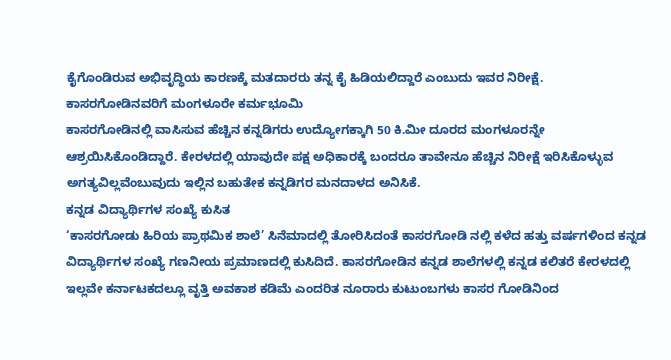ಕೈಗೊಂಡಿರುವ ಅಭಿವೃದ್ಧಿಯ ಕಾರಣಕ್ಕೆ ಮತದಾರರು ತನ್ನ ಕೈ ಹಿಡಿಯಲಿದ್ದಾರೆ ಎಂಬುದು ಇವರ ನಿರೀಕ್ಷೆ.
ಕಾಸರಗೋಡಿನವರಿಗೆ ಮಂಗಳೂರೇ ಕರ್ಮಭೂಮಿ
ಕಾಸರಗೋಡಿನಲ್ಲಿ ವಾಸಿಸುವ ಹೆಚ್ಚಿನ ಕನ್ನಡಿಗರು ಉದ್ಯೋಗಕ್ಕಾಗಿ 50 ಕಿ.ಮೀ ದೂರದ ಮಂಗಳೂರನ್ನೇ ಆಶ್ರಯಿಸಿಕೊಂಡಿದ್ದಾರೆ. ಕೇರಳದಲ್ಲಿ ಯಾವುದೇ ಪಕ್ಷ ಅಧಿಕಾರಕ್ಕೆ ಬಂದರೂ ತಾವೇನೂ ಹೆಚ್ಚಿನ ನಿರೀಕ್ಷೆ ಇರಿಸಿಕೊಳ್ಳುವ ಅಗತ್ಯವಿಲ್ಲವೆಂಬುವುದು ಇಲ್ಲಿನ ಬಹುತೇಕ ಕನ್ನಡಿಗರ ಮನದಾಳದ ಅನಿಸಿಕೆ.
ಕನ್ನಡ ವಿದ್ಯಾರ್ಥಿಗಳ ಸಂಖ್ಯೆ ಕುಸಿತ
‘ಕಾಸರಗೋಡು ಹಿರಿಯ ಪ್ರಾಥಮಿಕ ಶಾಲೆ’ ಸಿನೆಮಾದಲ್ಲಿ ತೋರಿಸಿದಂತೆ ಕಾಸರಗೋಡಿ ನಲ್ಲಿ ಕಳೆದ ಹತ್ತು ವರ್ಷಗಳಿಂದ ಕನ್ನಡ ವಿದ್ಯಾರ್ಥಿಗಳ ಸಂಖ್ಯೆ ಗಣನೀಯ ಪ್ರಮಾಣದಲ್ಲಿ ಕುಸಿದಿದೆ. ಕಾಸರಗೋಡಿನ ಕನ್ನಡ ಶಾಲೆಗಳಲ್ಲಿ ಕನ್ನಡ ಕಲಿತರೆ ಕೇರಳದಲ್ಲಿ ಇಲ್ಲವೇ ಕರ್ನಾಟಕದಲ್ಲೂ ವೃತ್ತಿ ಅವಕಾಶ ಕಡಿಮೆ ಎಂದರಿತ ನೂರಾರು ಕುಟುಂಬಗಳು ಕಾಸರ ಗೋಡಿನಿಂದ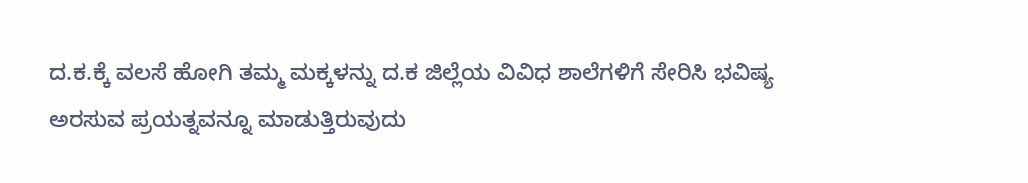ದ.ಕ.ಕ್ಕೆ ವಲಸೆ ಹೋಗಿ ತಮ್ಮ ಮಕ್ಕಳನ್ನು ದ.ಕ ಜಿಲ್ಲೆಯ ವಿವಿಧ ಶಾಲೆಗಳಿಗೆ ಸೇರಿಸಿ ಭವಿಷ್ಯ ಅರಸುವ ಪ್ರಯತ್ನವನ್ನೂ ಮಾಡುತ್ತಿರುವುದು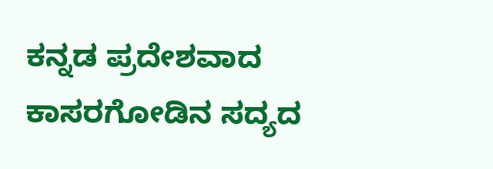ಕನ್ನಡ ಪ್ರದೇಶವಾದ ಕಾಸರಗೋಡಿನ ಸದ್ಯದ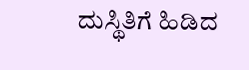ದುಸ್ಥಿತಿಗೆ ಹಿಡಿದ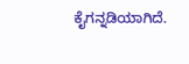ಕೈಗನ್ನಡಿಯಾಗಿದೆ.